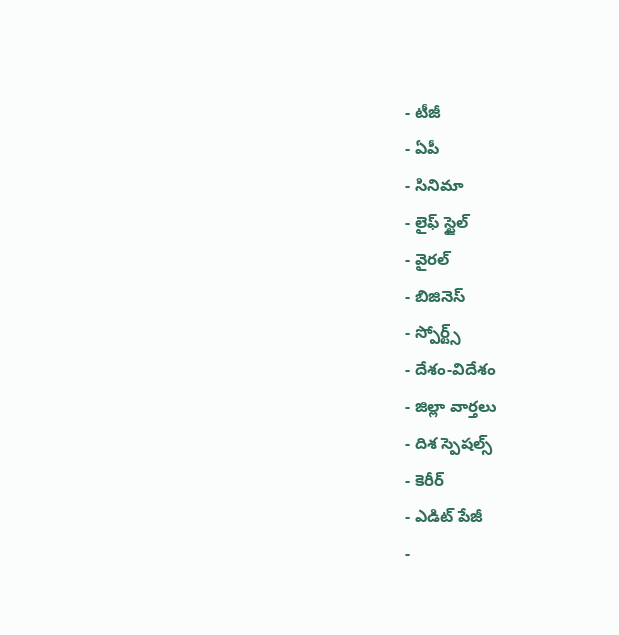- టీజీ
- ఏపీ
- సినిమా
- లైఫ్ స్టైల్
- వైరల్
- బిజినెస్
- స్పోర్ట్స్
- దేశం-విదేశం
- జిల్లా వార్తలు
- దిశ స్పెషల్స్
- కెరీర్
- ఎడిట్ పేజీ
-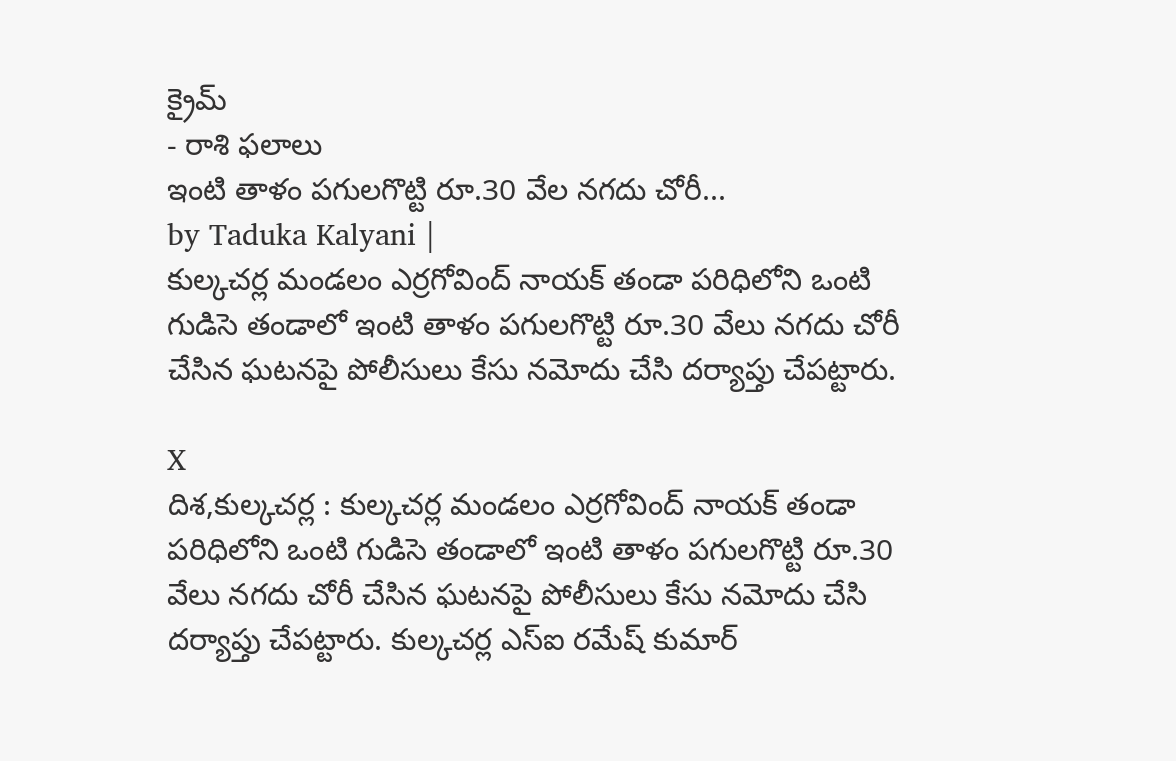క్రైమ్
- రాశి ఫలాలు
ఇంటి తాళం పగులగొట్టి రూ.30 వేల నగదు చోరీ...
by Taduka Kalyani |
కుల్కచర్ల మండలం ఎర్రగోవింద్ నాయక్ తండా పరిధిలోని ఒంటి గుడిసె తండాలో ఇంటి తాళం పగులగొట్టి రూ.30 వేలు నగదు చోరీ చేసిన ఘటనపై పోలీసులు కేసు నమోదు చేసి దర్యాప్తు చేపట్టారు.

X
దిశ,కుల్కచర్ల : కుల్కచర్ల మండలం ఎర్రగోవింద్ నాయక్ తండా పరిధిలోని ఒంటి గుడిసె తండాలో ఇంటి తాళం పగులగొట్టి రూ.30 వేలు నగదు చోరీ చేసిన ఘటనపై పోలీసులు కేసు నమోదు చేసి దర్యాప్తు చేపట్టారు. కుల్కచర్ల ఎస్ఐ రమేష్ కుమార్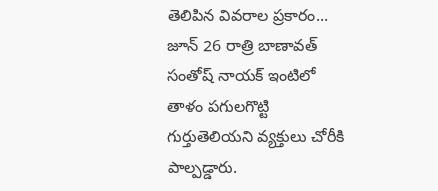తెలిపిన వివరాల ప్రకారం... జూన్ 26 రాత్రి బాణావత్ సంతోష్ నాయక్ ఇంటిలో తాళం పగులగొట్టి గుర్తుతెలియని వ్యక్తులు చోరీకి పాల్పడ్డారు.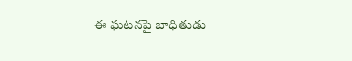ఈ ఘటనపై బాధితుడు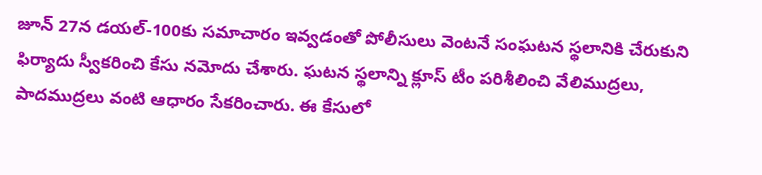జూన్ 27న డయల్-100కు సమాచారం ఇవ్వడంతో పోలీసులు వెంటనే సంఘటన స్థలానికి చేరుకుని ఫిర్యాదు స్వీకరించి కేసు నమోదు చేశారు. ఘటన స్థలాన్ని క్లూస్ టీం పరిశీలించి వేలిముద్రలు, పాదముద్రలు వంటి ఆధారం సేకరించారు. ఈ కేసులో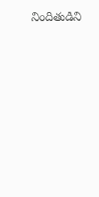నిందితుడిని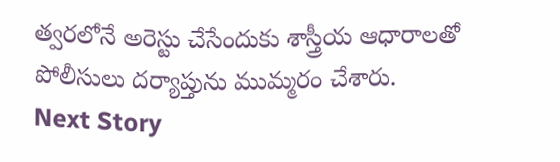త్వరలోనే అరెస్టు చేసేందుకు శాస్త్రీయ ఆధారాలతో పోలీసులు దర్యాప్తును ముమ్మరం చేశారు.
Next Story